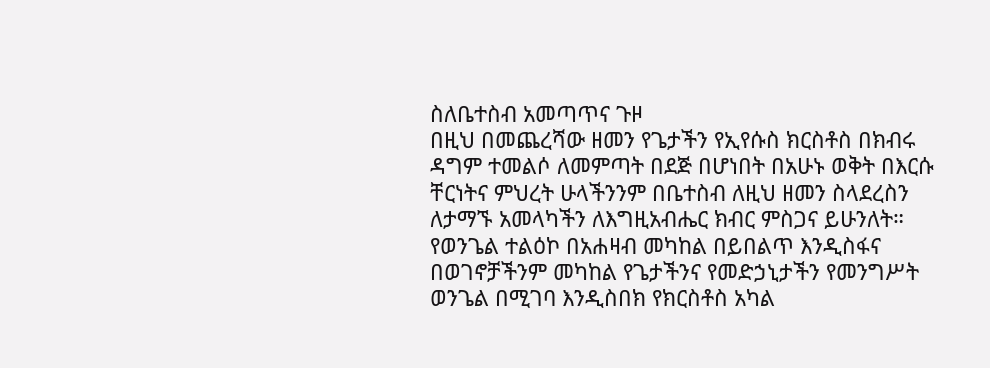ስለቤተስብ አመጣጥና ጉዞ
በዚህ በመጨረሻው ዘመን የጌታችን የኢየሱስ ክርስቶስ በክብሩ ዳግም ተመልሶ ለመምጣት በደጅ በሆነበት በአሁኑ ወቅት በእርሱ ቸርነትና ምህረት ሁላችንንም በቤተስብ ለዚህ ዘመን ስላደረስን ለታማኙ አመላካችን ለእግዚአብሔር ክብር ምስጋና ይሁንለት።
የወንጌል ተልዕኮ በአሐዛብ መካከል በይበልጥ እንዲስፋና በወገኖቻችንም መካከል የጌታችንና የመድኃኒታችን የመንግሥት ወንጌል በሚገባ እንዲስበክ የክርስቶስ አካል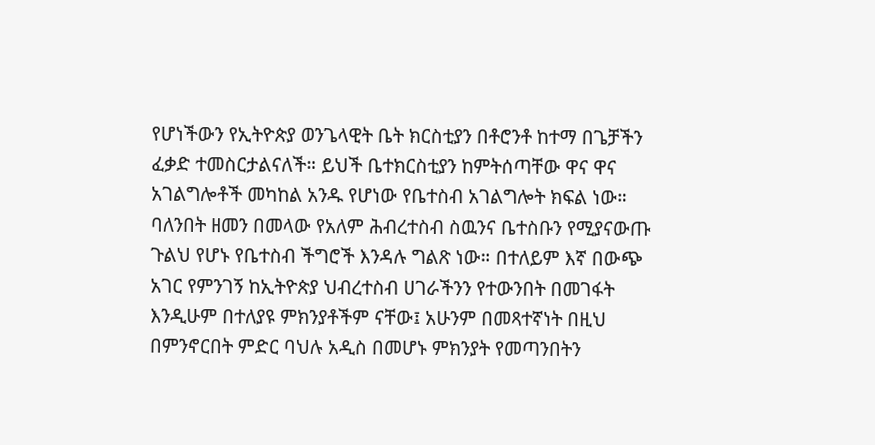የሆነችውን የኢትዮጵያ ወንጌላዊት ቤት ክርስቲያን በቶሮንቶ ከተማ በጌቻችን ፈቃድ ተመስርታልናለች። ይህች ቤተክርስቲያን ከምትሰጣቸው ዋና ዋና አገልግሎቶች መካከል አንዱ የሆነው የቤተስብ አገልግሎት ክፍል ነው።
ባለንበት ዘመን በመላው የአለም ሕብረተስብ ስዉንና ቤተስቡን የሚያናውጡ ጉልህ የሆኑ የቤተስብ ችግሮች እንዳሉ ግልጽ ነው። በተለይም እኛ በውጭ አገር የምንገኝ ከኢትዮጵያ ህብረተስብ ሀገራችንን የተውንበት በመገፋት እንዲሁም በተለያዩ ምክንያቶችም ናቸው፤ አሁንም በመጻተኛነት በዚህ በምንኖርበት ምድር ባህሉ አዲስ በመሆኑ ምክንያት የመጣንበትን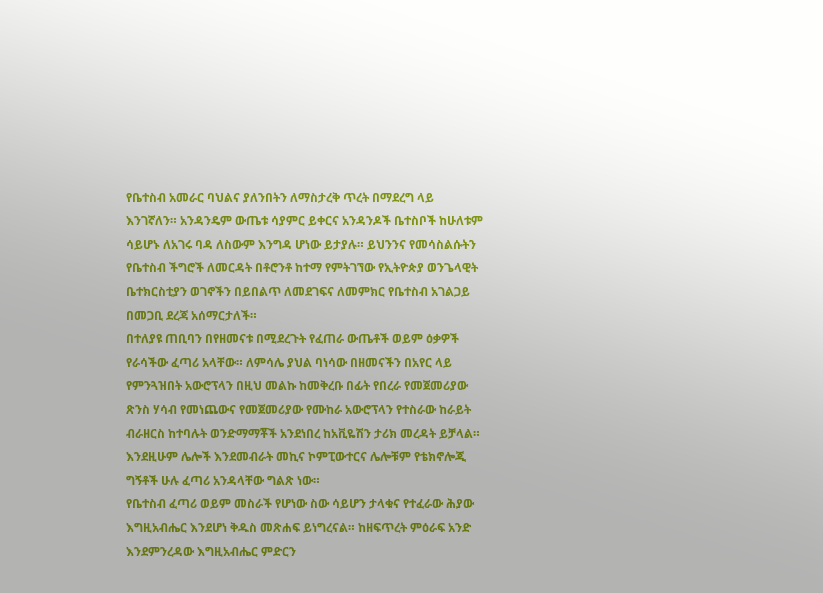የቤተስብ አመራር ባህልና ያለንበትን ለማስታረቅ ጥረት በማደረግ ላይ እንገኛለን። አንዳንዴም ውጤቱ ሳያምር ይቀርና አንዳንዶች ቤተስቦች ከሁለቱም ሳይሆኑ ለአገሩ ባዳ ለስውም እንግዳ ሆነው ይታያሉ። ይህንንና የመሳስልሱትን የቤተስብ ችግሮች ለመርዳት በቶሮንቶ ከተማ የምትገኘው የኢትዮጵያ ወንጌላዊት ቤተክርስቲያን ወገኖችን በይበልጥ ለመደገፍና ለመምክር የቤተስብ አገልጋይ በመጋቢ ደረጃ አሰማርታለች።
በተለያዩ ጠቢባን በየዘመናቱ በሚደረጉት የፈጠራ ውጤቶች ወይም ዕቃዎች የራሳችው ፈጣሪ አላቸው። ለምሳሌ ያህል ባነሳው በዘመናችን በአየር ላይ የምንጓዝበት አውሮፕላን በዚህ መልኩ ከመቅረቡ በፊት የበረራ የመጀመሪያው ጽንስ ሃሳብ የመነጨውና የመጀመሪያው የሙከራ አውሮፕላን የተስራው ከራይት ብራዘርስ ከተባሉት ወንድማማቾች አንደነበረ ከአቪዬሽን ታሪክ መረዳት ይቻላል። እንደዚሁም ሌሎች እንደመብራት መኪና ኮምፒውተርና ሌሎቹም የቴክኖሎጂ ግኝቶች ሁሉ ፈጣሪ አንዳላቸው ግልጽ ነው።
የቤተስብ ፈጣሪ ወይም መስራች የሆነው ስው ሳይሆን ታላቁና የተፈራው ሕያው እግዚአብሔር እንደሆነ ቅዱስ መጽሐፍ ይነግረናል። ከዘፍጥረት ምዕራፍ አንድ እንደምንረዳው እግዚአብሔር ምድርን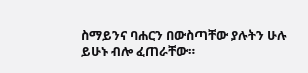ስማይንና ባሐርን በውስጣቸው ያሉትን ሁሉ ይሁኑ ብሎ ፈጠራቸው።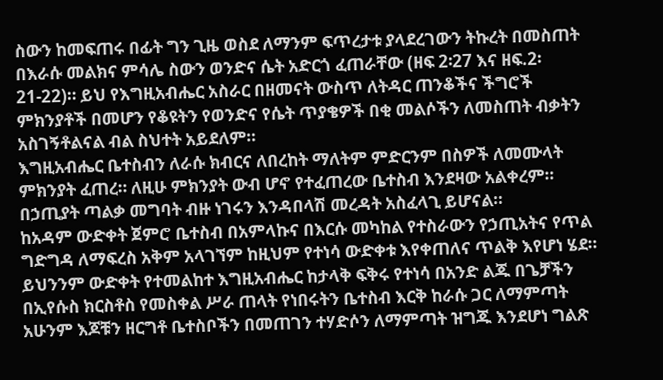ስውን ከመፍጠሩ በፊት ግን ጊዜ ወስደ ለማንም ፍጥረታቱ ያላደረገውን ትኩረት በመስጠት በእራሱ መልክና ምሳሌ ስውን ወንድና ሴት አድርጎ ፈጠራቸው (ዘፍ 2፡27 እና ዘፍ.2፡21-22)። ይህ የእግዚአብሔር አስራር በዘመናት ውስጥ ለትዳር ጠንቆችና ችግሮች ምክንያቶች በመሆን የቆዩትን የወንድና የሴት ጥያቄዎች በቂ መልሶችን ለመስጠት ብቃትን አስገኝቶልናል ብል ስህተት አይደለም።
እግዚአብሔር ቤተስብን ለራሱ ክብርና ለበረከት ማለትም ምድርንም በስዎች ለመሙላት ምክንያት ፈጠረ። ለዚሁ ምክንያት ውብ ሆኖ የተፈጠረው ቤተስብ እንደዛው አልቀረም። በኃጢያት ጣልቃ መግባት ብዙ ነገሩን እንዳበላሽ መረዳት አስፈላጊ ይሆናል።
ከአዳም ውድቀት ጀምሮ ቤተስብ በአምላኩና በእርሱ መካከል የተስራውን የኃጢአትና የጥል ግድግዳ ለማፍረስ አቅም አላገኘም ከዚህም የተነሳ ውድቀቱ እየቀጠለና ጥልቅ እየሆነ ሄደ። ይህንንም ውድቀት የተመልከተ እግዚአብሔር ከታላቅ ፍቅሩ የተነሳ በአንድ ልጁ በጌቻችን በኢየሱስ ክርስቶስ የመስቀል ሥራ ጠላት የነበሩትን ቤተስብ እርቅ ከራሱ ጋር ለማምጣት አሁንም እጆቹን ዘርግቶ ቤተስቦችን በመጠገን ተሃድሶን ለማምጣት ዝግጁ እንደሆነ ግልጽ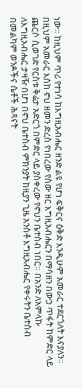ነው። ከዚህም ጥሪ የተነሳ ከእግዚአብሔር ዘንድ ልዩ የሆነ ፍቅርና ዕቅድ እንዲሁም አመራር ተደርጎለት እናያለን።
በዚህም አመራር እስከ ኖህ ዘመን ድረስ የነበረው የስው ዘር እግዚአብሔርን በማሳዘን በውኃ ጥፋት ከምድር ላይ ጨርሶ ሲወገድ የርስቱ ቅሬታ አድርጎ በምድር ላይ ያስቀረው የኖህን ቤተስብ ነበር። በአንድ ለአምላኩ ለእግዚአብሔር ታዛዥ በሆነ በኖህ ቤተስብ ምክንያት ከዚያን ጊዜ አንስቶ እግዚአብሔር የቀሩትን ቤተስብ በመልካም ወንዶችና ሴቶች ሕጻናት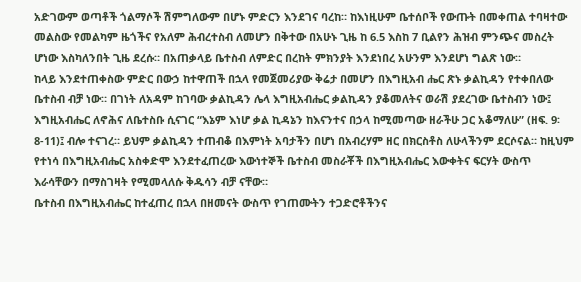አድገውም ወጣቶች ጎልማሶች ሽምግለውም በሆኑ ምድርን እንደገና ባረከ። ከእነዚሁም ቤተሰቦች የውጡት በመቀጠል ተባዛተው መልስው የመልካም ዜጎችና የአለም ሕብረተስብ ለመሆን በቅተው በአሁኑ ጊዜ ከ 6.5 እስከ 7 ቢልየን ሕዝብ ምንጭና መስረት ሆነው እስካለንበት ጊዜ ደረሱ። በአጠቃላይ ቤተስብ ለምድር በረከት ምክንያት እንደነበረ አሁንም እንደሆነ ግልጽ ነው።
ከላይ እንደተጠቀስው ምድር በውኃ ከተዋጠች በኋላ የመጀመሪያው ቅሬታ በመሆን በእግዚአብ ሔር ጽኑ ቃልኪዳን የተቀበለው ቤተስብ ብቻ ነው። በገነት ለአዳም ከገባው ቃልኪዳን ሌላ እግዚአብሔር ቃልኪዳን ያቆመለትና ወራሽ ያደረገው ቤተስብን ነው፤ እግዚአብሔር ለኖሕና ለቤተስቡ ሲናገር “እኔም እነሆ ቃል ኪዳኔን ከእናንተና በኃላ ከሚመጣው ዘራችሁ ጋር አቆማለሁ” (ዘፍ. 9፡8-11)፤ ብሎ ተናገረ። ይህም ቃልኪዳን ተጠብቆ በእምነት አባታችን በሆነ በአብረሃም ዘር በክርስቶስ ለሁላችንም ደርሶናል። ከዚህም የተነሳ በእግዚአብሔር አስቀድሞ እንደተፈጠረው እውነተኞች ቤተስብ መስራቾች በእግዚአብሔር እውቀትና ፍርሃት ውስጥ እራሳቸውን በማስገዛት የሚመላለሱ ቅዱሳን ብቻ ናቸው።
ቤተስብ በእግዚአብሔር ከተፈጠረ በኋላ በዘመናት ውስጥ የገጠሙትን ተጋድሮቶችንና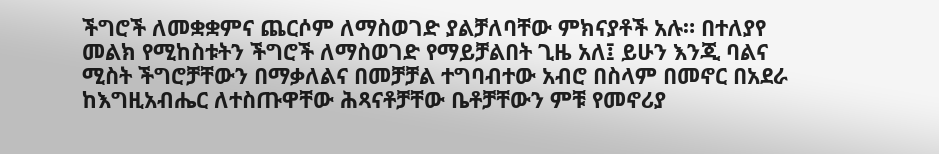ችግሮች ለመቋቋምና ጨርሶም ለማስወገድ ያልቻለባቸው ምክናያቶች አሉ። በተለያየ መልክ የሚከስቱትን ችግሮች ለማስወገድ የማይቻልበት ጊዜ አለ፤ ይሁን እንጂ ባልና ሚስት ችግሮቻቸውን በማቃለልና በመቻቻል ተግባብተው አብሮ በስላም በመኖር በአደራ ከእግዚአብሔር ለተስጡዋቸው ሕጻናቶቻቸው ቤቶቻቸውን ምቹ የመኖሪያ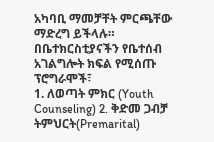አካባቢ ማመቻቸት ምርጫቸው ማድረግ ይችላሉ።
በቤተክርስቲያናችን የቤተሰብ አገልግሎት ክፍል የሚሰጡ ፕሮግራሞች፣
1. ለወጣት ምክር (Youth Counseling) 2. ቅድመ ጋብቻ ትምህርት(Premarital)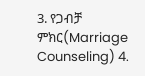3. የጋብቻ ምክር(Marriage Counseling) 4.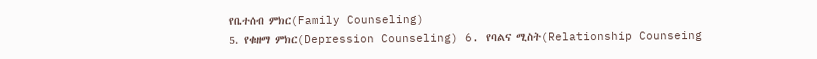የቤተሰብ ምክር(Family Counseling)
5. የቁዘማ ምክር(Depression Counseling) 6. የባልና ሚስት(Relationship Counseing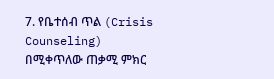7. የቤተሰብ ጥል (Crisis Counseling)
በሚቀጥለው ጠቃሚ ምክር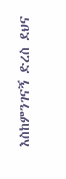እስከምንገናኝ ድረስ ደህና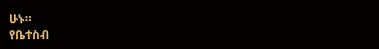ሁኑ።
የቤተስብ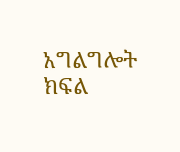አግልግሎት ክፍል